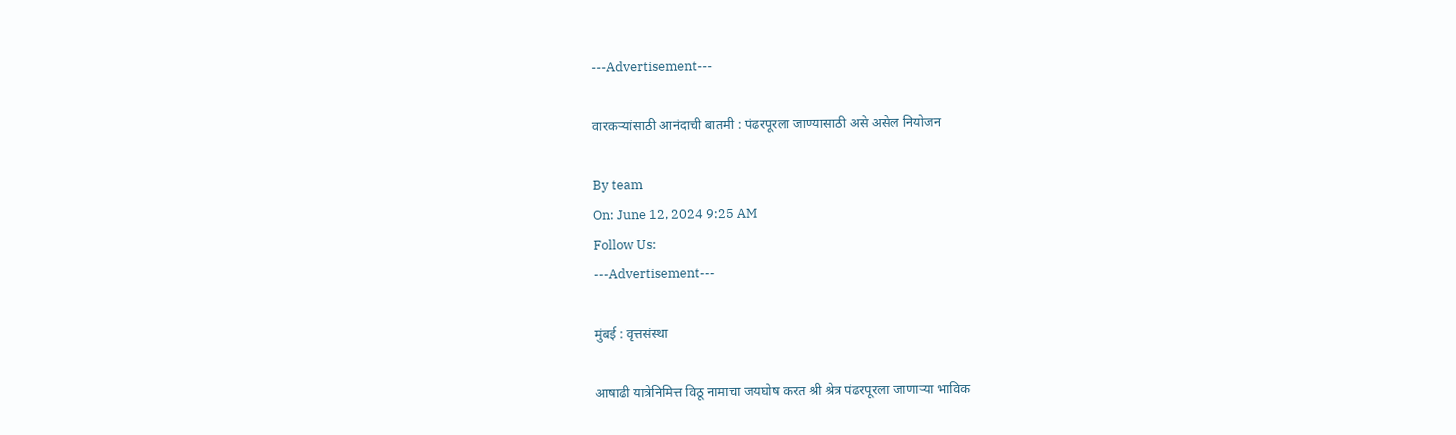---Advertisement---

वारकऱ्यांसाठी आनंदाची बातमी : पंढरपूरला जाण्यासाठी असे असेल नियोजन

By team
On: June 12, 2024 9:25 AM
Follow Us:
---Advertisement---

मुंबई : वृत्तसंस्था

आषाढी यात्रेनिमित्त विठू नामाचा जयघोष करत श्री श्रेत्र पंढरपूरला जाणाऱ्या भाविक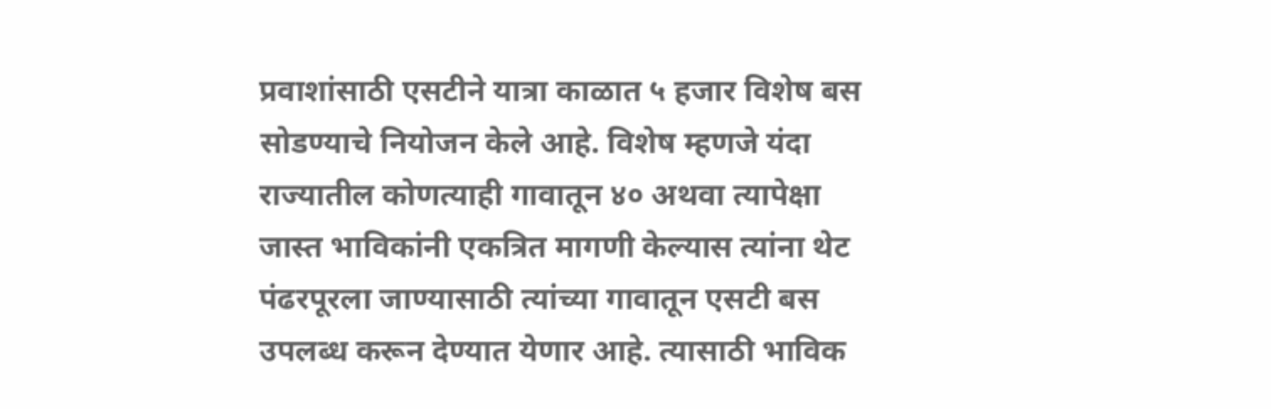प्रवाशांसाठी एसटीने यात्रा काळात ५ हजार विशेष बस सोडण्याचे नियोजन केले आहे. विशेष म्हणजे यंदा राज्यातील कोणत्याही गावातून ४० अथवा त्यापेक्षा जास्त भाविकांनी एकत्रित मागणी केल्यास त्यांना थेट पंढरपूरला जाण्यासाठी त्यांच्या गावातून एसटी बस उपलब्ध करून देण्यात येणार आहे. त्यासाठी भाविक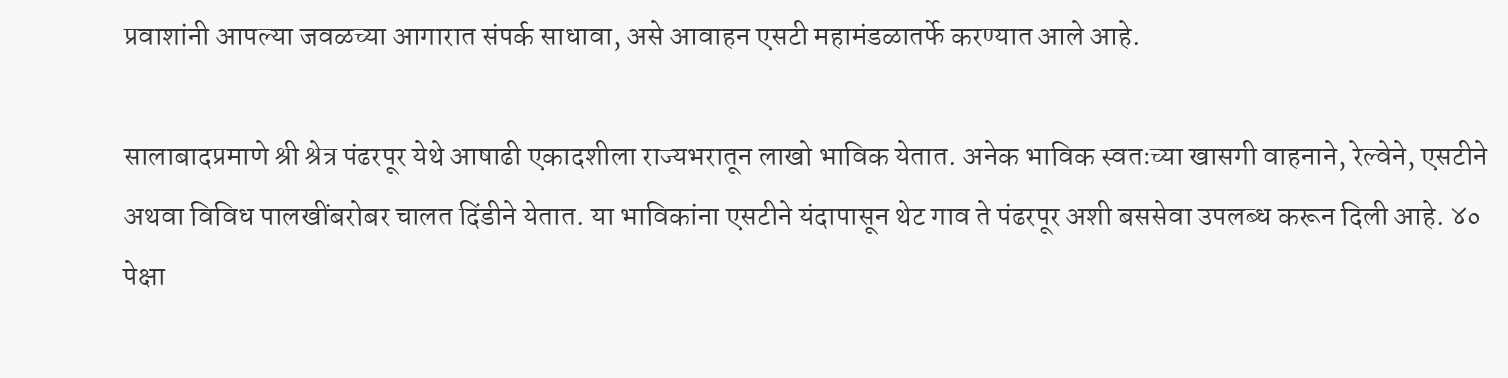प्रवाशांनी आपल्या जवळच्या आगारात संपर्क साधावा, असे आवाहन एसटी महामंडळातर्फे करण्यात आले आहे.

सालाबादप्रमाणे श्री श्रेत्र पंढरपूर येथे आषाढी एकादशीला राज्यभरातून लाखो भाविक येतात. अनेक भाविक स्वतःच्या खासगी वाहनाने, रेल्वेने, एसटीने अथवा विविध पालखींबरोबर चालत दिंडीने येतात. या भाविकांना एसटीने यंदापासून थेट गाव ते पंढरपूर अशी बससेवा उपलब्ध करून दिली आहे. ४० पेक्षा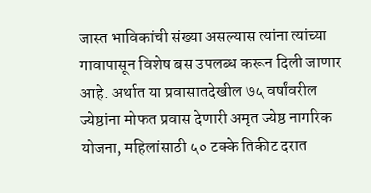जास्त भाविकांची संख्या असल्यास त्यांना त्यांच्या गावापासून विशेष बस उपलब्ध करून दिली जाणार आहे. अर्थात या प्रवासातदेखील ७५ वर्षांवरील ज्येष्ठांना मोफत प्रवास देणारी अमृत ज्येष्ठ नागरिक योजना, महिलांसाठी ५० टक्के तिकीट दरात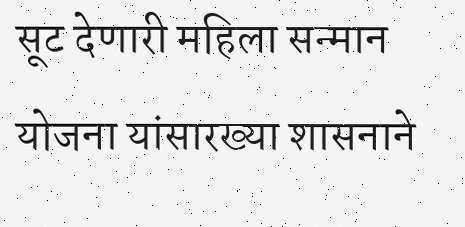सूट देणारी महिला सन्मान योजना यांसारख्या शासनाने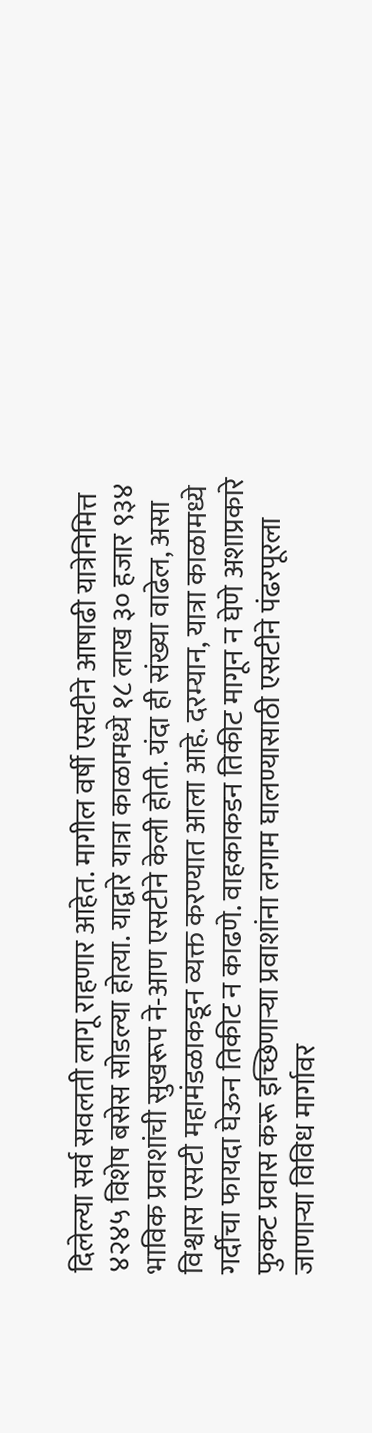दिलेल्या सर्व सवलती लागू राहणार आहेत. मागील वर्षी एसटीने आषाढी यात्रेनिमित्त ४२४५ विशेष बसेस सोडल्या होत्या. याद्वारे यात्रा काळामध्ये १८ लाख ३० हजार ९३४ भाविक प्रवाशांची सुखरूप ने-आण एसटीने केली होती. यंदा ही संख्या वाढेल, असा विश्वास एसटी महामंडळाकडून व्यक्त करण्यात आला आहे. दरम्यान, यात्रा काळामध्ये गर्दीचा फायदा घेऊन तिकीट न काढणे. वाहकाकडन तिकीट मागून न घेणे अशाप्रकारे फुकट प्रवास करू इच्छिणाऱ्या प्रवाशांना लगाम घालण्यासाठी एसटीने पंढरपूरला जाणाऱ्या विविध मार्गावर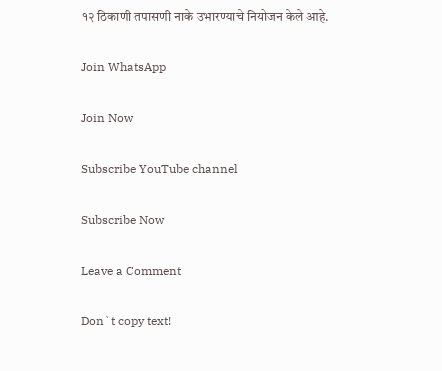१२ ठिकाणी तपासणी नाके उभारण्याचे नियोजन केले आहे.

Join WhatsApp

Join Now

Subscribe YouTube channel

Subscribe Now

Leave a Comment

Don`t copy text!